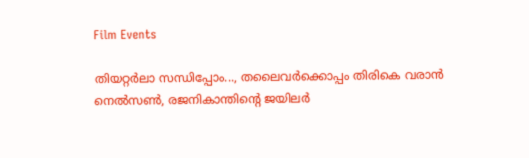Film Events

തിയറ്റർലാ സന്ധിപ്പോം..., തലൈവർക്കൊപ്പം തിരികെ വരാൻ നെൽസൺ, രജനികാന്തിന്റെ ജയിലർ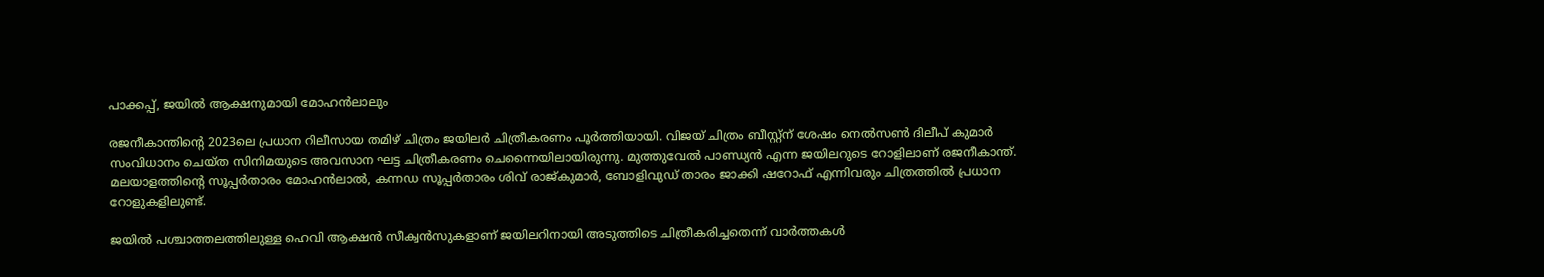പാക്കപ്പ്, ജയിൽ ആക്ഷനുമായി മോഹൻലാലും

രജനീകാന്തിന്റെ 2023ലെ പ്രധാന റിലീസായ തമിഴ് ചിത്രം ജയിലർ ചിത്രീകരണം പൂർത്തിയായി. വിജയ് ചിത്രം ബീസ്റ്റ്ന് ശേഷം നെൽസൺ ദിലീപ് കുമാർ സംവിധാനം ചെയ്ത സിനിമയുടെ അവസാന ഘട്ട ചിത്രീകരണം ചെന്നൈയിലായിരുന്നു. മുത്തുവേൽ പാണ്ഡ്യൻ എന്ന ജയിലറുടെ റോളിലാണ് രജനീകാന്ത്. മലയാളത്തിന്റെ സൂപ്പർതാരം മോഹൻലാൽ, കന്നഡ സൂപ്പർതാരം ശിവ് രാജ്കുമാർ, ബോളിവുഡ് താരം ജാക്കി ഷറോഫ് എന്നിവരും ചിത്രത്തിൽ പ്രധാന റോളുകളിലുണ്ട്.

ജയിൽ പശ്ചാത്തലത്തിലുള്ള ഹെവി ആക്ഷൻ സീക്വൻസുകളാണ് ജയിലറിനായി അടുത്തിടെ ചിത്രീകരിച്ചതെന്ന് വാർത്തകൾ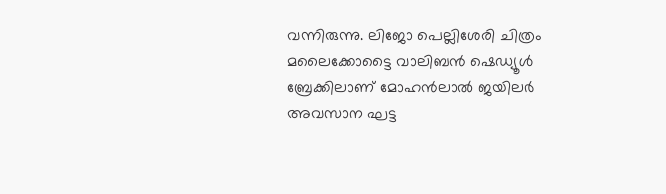വന്നിരുന്നു. ലിജോ പെല്ലിശേരി ചിത്രം മലൈക്കോട്ടൈ വാലിബൻ ഷെഡ്യൂൾ ബ്രേക്കിലാണ് മോഹൻലാൽ ജയിലർ അവസാന ഘട്ട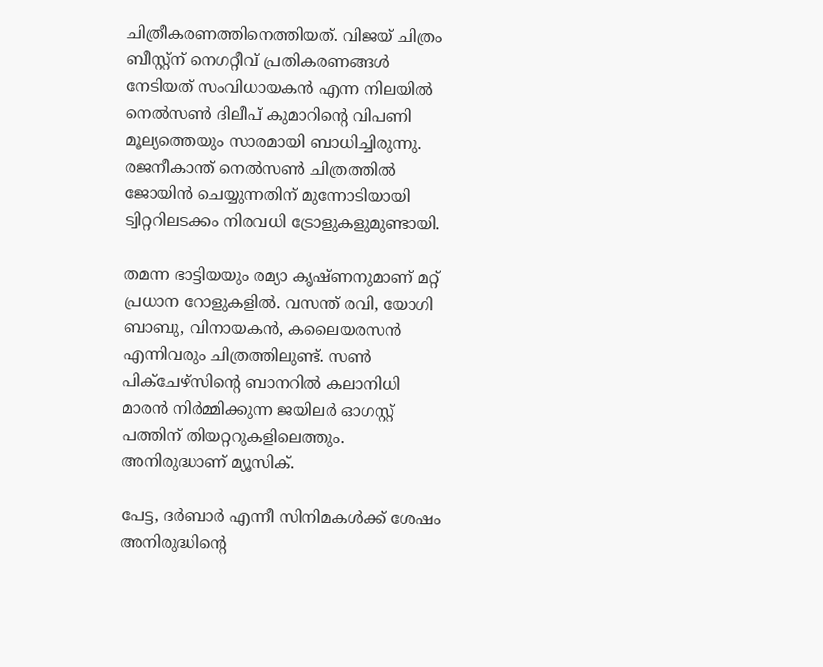ചിത്രീകരണത്തിനെത്തിയത്. വിജയ് ചിത്രം ബീസ്റ്റ്ന് നെഗറ്റീവ് പ്രതികരണങ്ങൾ നേടിയത് സംവിധായകൻ എന്ന നിലയിൽ നെൽസൺ ദിലീപ് കുമാറിന്റെ വിപണി മൂല്യത്തെയും സാരമായി ബാധിച്ചിരുന്നു. രജനീകാന്ത് നെൽസൺ ചിത്രത്തിൽ ജോയിൻ ചെയ്യുന്നതിന് മുന്നോടിയായി ട്വിറ്ററിലടക്കം നിരവധി ട്രോളുകളുമുണ്ടായി.

തമന്ന ഭാട്ടിയയും രമ്യാ കൃഷ്ണനുമാണ് മറ്റ് പ്രധാന റോളുകളിൽ. വസന്ത് രവി, യോഗി ബാബു, വിനായകൻ, കലൈയരസൻ എന്നിവരും ചിത്രത്തിലുണ്ട്. സൺ പിക്ചേഴ്സിന്റെ ബാനറിൽ കലാനിധി മാരൻ നിർമ്മിക്കുന്ന ജയിലർ ഓഗസ്റ്റ് പത്തിന് തിയറ്ററുകളിലെത്തും. അനിരുദ്ധാണ് മ്യൂസിക്.

പേട്ട, ദർബാർ എന്നീ സിനിമകൾക്ക് ശേഷം അനിരുദ്ധിന്റെ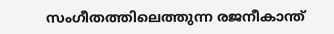സംഗീതത്തിലെത്തുന്ന രജനീകാന്ത്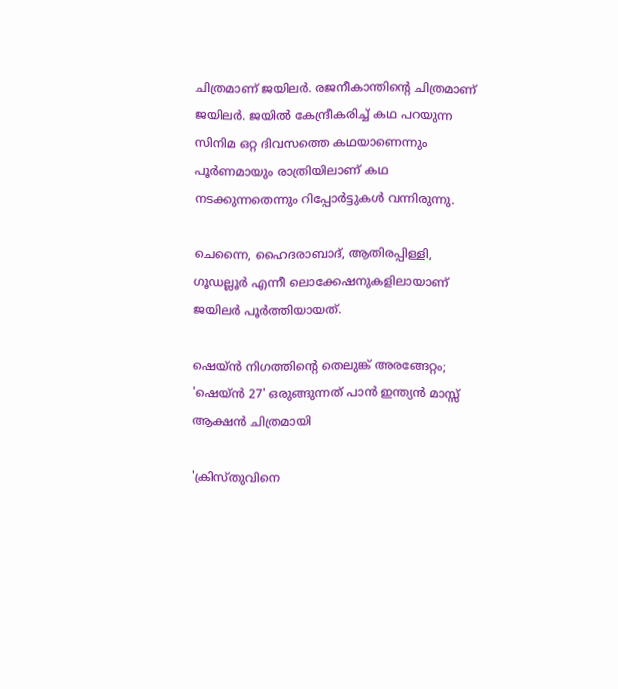ചിത്രമാണ് ജയിലർ. രജനീകാന്തിന്റെ ചിത്രമാണ് ജയിലർ. ജയിൽ കേന്ദ്രീകരിച്ച് കഥ പറയുന്ന സിനിമ ഒറ്റ ദിവസത്തെ കഥയാണെന്നും പൂർണമായും രാത്രിയിലാണ് കഥ നടക്കുന്നതെന്നും റിപ്പോർട്ടുകൾ വന്നിരുന്നു.

ചെന്നൈ, ഹൈദരാബാദ്, ആതിരപ്പിള്ളി, ഗൂഡല്ലൂർ എന്നീ ലൊക്കേഷനുകളിലായാണ് ജയിലർ പൂർത്തിയായത്.

ഷെയ്ൻ നിഗത്തിന്റെ തെലുങ്ക് അരങ്ങേറ്റം; 'ഷെയ്ൻ 27' ഒരുങ്ങുന്നത് പാൻ ഇന്ത്യൻ മാസ്സ് ആക്ഷൻ ചിത്രമായി

'ക്രിസ്തുവിനെ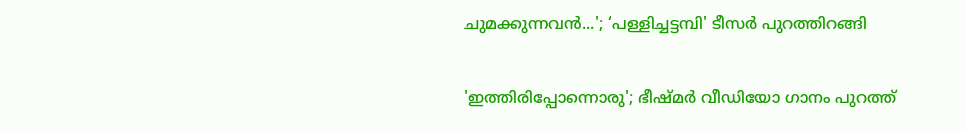ചുമക്കുന്നവൻ...'; ‘പള്ളിച്ചട്ടമ്പി' ടീസർ പുറത്തിറങ്ങി

'ഇത്തിരിപ്പോന്നൊരു'; ഭീഷ്മർ വീഡിയോ ഗാനം പുറത്ത്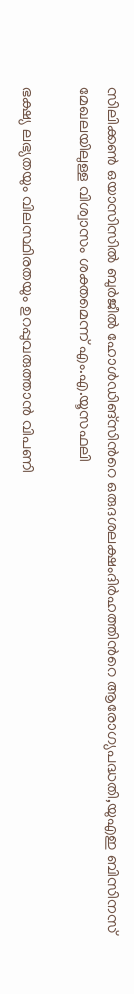സിലിക്കൺ ഒയാസിസില്‍ ബുർജീൽ ഹോൾഡിങ്സിന്‍റെ ഒരുദശലക്ഷംദിർഹത്തിന്‍റെ ആരോഗ്യപദ്ധതി,യുഎഇ ബിസിനസ് മേഖലയിലുള്ള വിശ്വാസം ശക്തമെന്ന് എം.എ.യൂസഫലി

ഭക്ഷ്യ ലഭ്യതയും വിലസ്ഥിരതയും ഉറപ്പുവരുത്താന്‍ വിപണി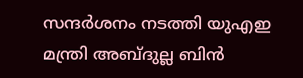സന്ദർശനം നടത്തി യുഎഇ മന്ത്രി അബ്ദുല്ല ബിൻ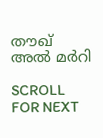തൗഖ് അൽ മർറി

SCROLL FOR NEXT